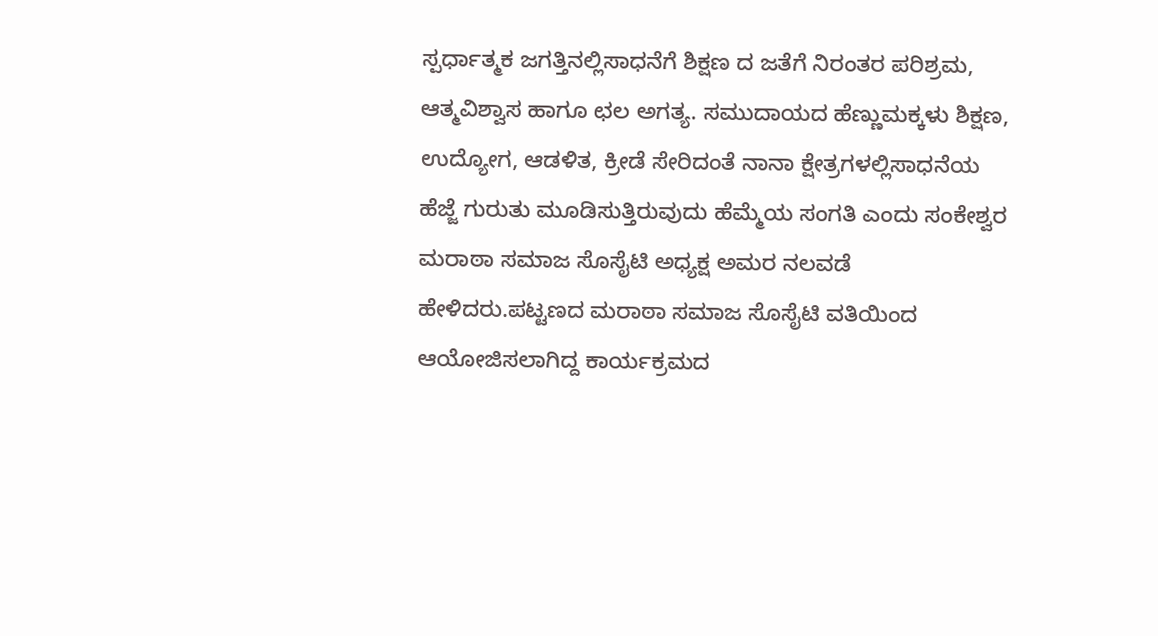ಸ್ಪರ್ಧಾತ್ಮಕ ಜಗತ್ತಿನಲ್ಲಿಸಾಧನೆಗೆ ಶಿಕ್ಷಣ ದ ಜತೆಗೆ ನಿರಂತರ ಪರಿಶ್ರಮ, ಆತ್ಮವಿಶ್ವಾಸ ಹಾಗೂ ಛಲ ಅಗತ್ಯ. ಸಮುದಾಯದ ಹೆಣ್ಣುಮಕ್ಕಳು ಶಿಕ್ಷಣ, ಉದ್ಯೋಗ, ಆಡಳಿತ, ಕ್ರೀಡೆ ಸೇರಿದಂತೆ ನಾನಾ ಕ್ಷೇತ್ರಗಳಲ್ಲಿಸಾಧನೆಯ ಹೆಜ್ಜೆ ಗುರುತು ಮೂಡಿಸುತ್ತಿರುವುದು ಹೆಮ್ಮೆಯ ಸಂಗತಿ ಎಂದು ಸಂಕೇಶ್ವರ ಮರಾಠಾ ಸಮಾಜ ಸೊಸೈಟಿ ಅಧ್ಯಕ್ಷ ಅಮರ ನಲವಡೆ ಹೇಳಿದರು.ಪಟ್ಟಣದ ಮರಾಠಾ ಸಮಾಜ ಸೊಸೈಟಿ ವತಿಯಿಂದ ಆಯೋಜಿಸಲಾಗಿದ್ದ ಕಾರ್ಯಕ್ರಮದ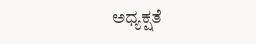ಅಧ್ಯಕ್ಷತೆ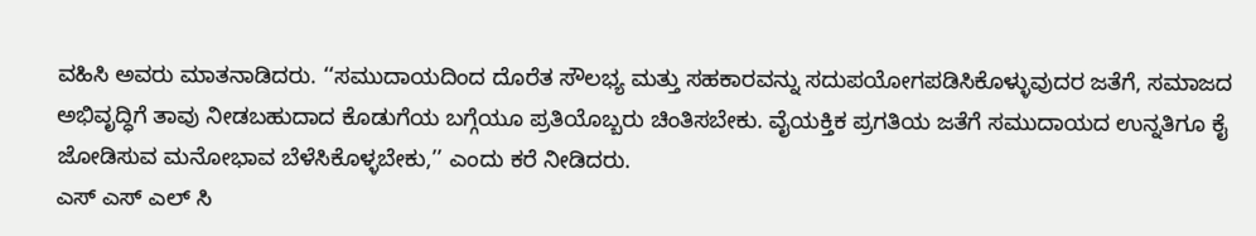ವಹಿಸಿ ಅವರು ಮಾತನಾಡಿದರು. ‘‘ಸಮುದಾಯದಿಂದ ದೊರೆತ ಸೌಲಭ್ಯ ಮತ್ತು ಸಹಕಾರವನ್ನು ಸದುಪಯೋಗಪಡಿಸಿಕೊಳ್ಳುವುದರ ಜತೆಗೆ, ಸಮಾಜದ ಅಭಿವೃದ್ಧಿಗೆ ತಾವು ನೀಡಬಹುದಾದ ಕೊಡುಗೆಯ ಬಗ್ಗೆಯೂ ಪ್ರತಿಯೊಬ್ಬರು ಚಿಂತಿಸಬೇಕು. ವೈಯಕ್ತಿಕ ಪ್ರಗತಿಯ ಜತೆಗೆ ಸಮುದಾಯದ ಉನ್ನತಿಗೂ ಕೈ ಜೋಡಿಸುವ ಮನೋಭಾವ ಬೆಳೆಸಿಕೊಳ್ಳಬೇಕು,’’ ಎಂದು ಕರೆ ನೀಡಿದರು.
ಎಸ್ ಎಸ್ ಎಲ್ ಸಿ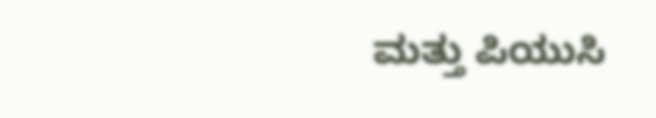ಮತ್ತು ಪಿಯುಸಿ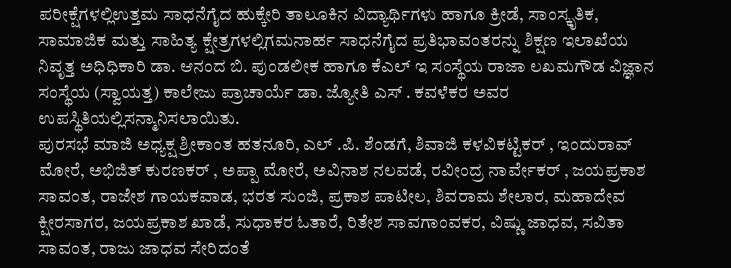ಪರೀಕ್ಷೆಗಳಲ್ಲಿಉತ್ತಮ ಸಾಧನೆಗೈದ ಹುಕ್ಕೇರಿ ತಾಲೂಕಿನ ವಿದ್ಯಾರ್ಥಿಗಳು ಹಾಗೂ ಕ್ರೀಡೆ, ಸಾಂಸ್ಕೃತಿಕ, ಸಾಮಾಜಿಕ ಮತ್ತು ಸಾಹಿತ್ಯ ಕ್ಷೇತ್ರಗಳಲ್ಲಿಗಮನಾರ್ಹ ಸಾಧನೆಗೈದ ಪ್ರತಿಭಾವಂತರನ್ನು ಶಿಕ್ಷಣ ಇಲಾಖೆಯ ನಿವೃತ್ತ ಅಧಿಧಿಕಾರಿ ಡಾ. ಆನಂದ ಬಿ. ಪುಂಡಲೀಕ ಹಾಗೂ ಕೆಎಲ್ ಇ ಸಂಸ್ಥೆಯ ರಾಜಾ ಲಖಮಗೌಡ ವಿಜ್ಞಾನ ಸಂಸ್ಥೆಯ (ಸ್ವಾಯತ್ತ) ಕಾಲೇಜು ಪ್ರಾಚಾರ್ಯೆ ಡಾ. ಜ್ಯೋತಿ ಎಸ್ . ಕವಳೆಕರ ಅವರ ಉಪಸ್ಥಿತಿಯಲ್ಲಿಸನ್ಮಾನಿಸಲಾಯಿತು.
ಪುರಸಭೆ ಮಾಜಿ ಅಧ್ಯಕ್ಷ ಶ್ರೀಕಾಂತ ಹತನೂರಿ, ಎಲ್ .ಪಿ. ಶೆಂಡಗೆ, ಶಿವಾಜಿ ಕಳವಿಕಟ್ಟಿಕರ್ , ಇಂದುರಾವ್ ಮೋರೆ, ಅಭಿಜಿತ್ ಕುರಣಕರ್ , ಅಪ್ಪಾ ಮೋರೆ, ಅವಿನಾಶ ನಲವಡೆ, ರವೀಂದ್ರ ನಾರ್ವೇಕರ್ , ಜಯಪ್ರಕಾಶ ಸಾವಂತ, ರಾಜೇಶ ಗಾಯಕವಾಡ, ಭರತ ಸುಂಜಿ, ಪ್ರಕಾಶ ಪಾಟೀಲ, ಶಿವರಾಮ ಶೇಲಾರ, ಮಹಾದೇವ ಕ್ಷೀರಸಾಗರ, ಜಯಪ್ರಕಾಶ ಖಾಡೆ, ಸುಧಾಕರ ಓತಾರೆ, ರಿತೇಶ ಸಾವಗಾಂವಕರ, ವಿಷ್ಣು ಜಾಧವ, ಸವಿತಾ ಸಾವಂತ, ರಾಜು ಜಾಧವ ಸೇರಿದಂತೆ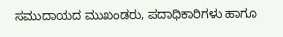ಸಮುದಾಯದ ಮುಖಂಡರು, ಪದಾಧಿಕಾರಿಗಳು ಹಾಗೂ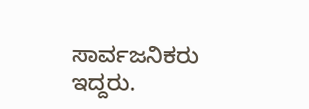ಸಾರ್ವಜನಿಕರು ಇದ್ದರು.